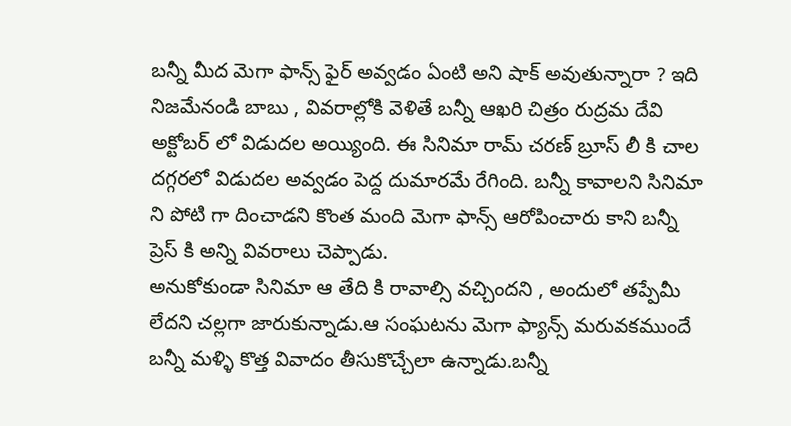బన్నీ మీద మెగా ఫాన్స్ ఫైర్ అవ్వడం ఏంటి అని షాక్ అవుతున్నారా ? ఇది నిజమేనండి బాబు , వివరాల్లోకి వెళితే బన్నీ ఆఖరి చిత్రం రుద్రమ దేవి అక్టోబర్ లో విడుదల అయ్యింది. ఈ సినిమా రామ్ చరణ్ బ్రూస్ లీ కి చాల దగ్గరలో విడుదల అవ్వడం పెద్ద దుమారమే రేగింది. బన్నీ కావాలని సినిమా ని పోటి గా దించాడని కొంత మంది మెగా ఫాన్స్ ఆరోపించారు కాని బన్నీ ప్రెస్ కి అన్ని వివరాలు చెప్పాడు.
అనుకోకుండా సినిమా ఆ తేది కి రావాల్సి వచ్చిందని , అందులో తప్పేమీ లేదని చల్లగా జారుకున్నాడు.ఆ సంఘటను మెగా ఫ్యాన్స్ మరువకముందే బన్నీ మళ్ళి కొత్త వివాదం తీసుకొచ్చేలా ఉన్నాడు.బన్నీ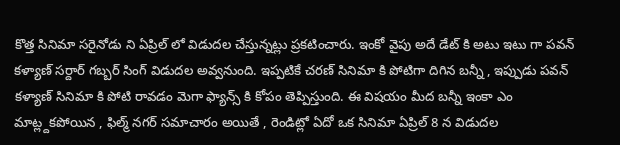కొత్త సినిమా సరైనోడు ని ఏప్రిల్ లో విడుదల చేస్తున్నట్లు ప్రకటించారు. ఇంకో వైపు అదే డేట్ కి అటు ఇటు గా పవన్ కళ్యాణ్ సర్దార్ గబ్బర్ సింగ్ విడుదల అవ్వనుంది. ఇప్పటికే చరణ్ సినిమా కి పోటిగా దిగిన బన్నీ , ఇప్పుడు పవన్ కళ్యాణ్ సినిమా కి పోటి రావడం మెగా ఫ్యాన్స్ కి కోపం తెప్పిస్తుంది. ఈ విషయం మీద బన్నీ ఇంకా ఎం మాట్ల్దకపోయిన , ఫిల్మ్ నగర్ సమాచారం అయితే , రెండిట్లో ఏదో ఒక సినిమా ఏప్రిల్ 8 న విడుదల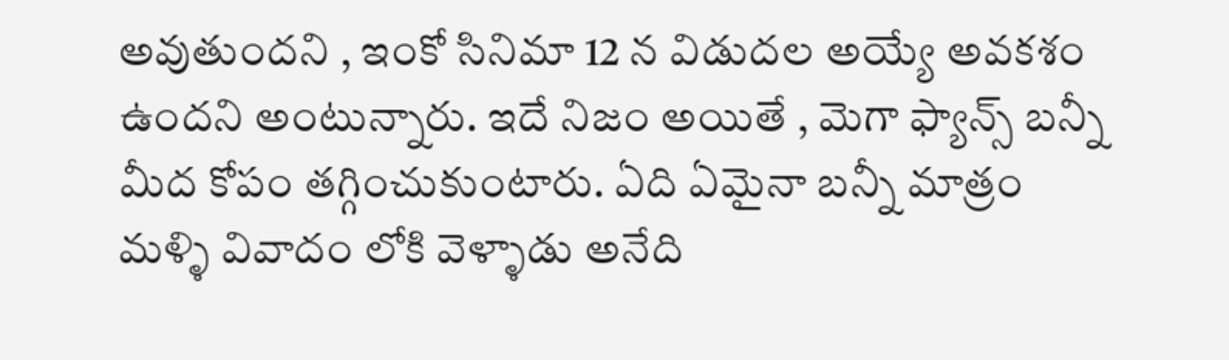అవుతుందని , ఇంకో సినిమా 12 న విడుదల అయ్యే అవకశం ఉందని అంటున్నారు. ఇదే నిజం అయితే , మెగా ఫ్యాన్స్ బన్నీ మీద కోపం తగ్గించుకుంటారు. ఏది ఏమైనా బన్నీ మాత్రం మళ్ళి వివాదం లోకి వెళ్ళాడు అనేది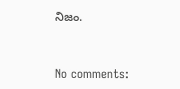నిజం.


No comments: